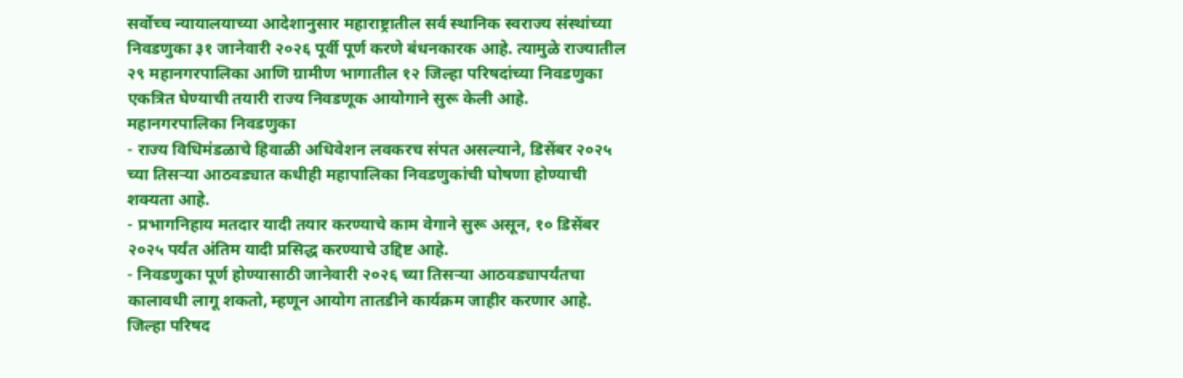सर्वोच्च न्यायालयाच्या आदेशानुसार महाराष्ट्रातील सर्व स्थानिक स्वराज्य संस्थांच्या निवडणुका ३१ जानेवारी २०२६ पूर्वी पूर्ण करणे बंधनकारक आहे. त्यामुळे राज्यातील २९ महानगरपालिका आणि ग्रामीण भागातील १२ जिल्हा परिषदांच्या निवडणुका एकत्रित घेण्याची तयारी राज्य निवडणूक आयोगाने सुरू केली आहे.
महानगरपालिका निवडणुका
- राज्य विधिमंडळाचे हिवाळी अधिवेशन लवकरच संपत असल्याने, डिसेंबर २०२५ च्या तिसऱ्या आठवड्यात कधीही महापालिका निवडणुकांची घोषणा होण्याची शक्यता आहे.
- प्रभागनिहाय मतदार यादी तयार करण्याचे काम वेगाने सुरू असून, १० डिसेंबर २०२५ पर्यंत अंतिम यादी प्रसिद्ध करण्याचे उद्दिष्ट आहे.
- निवडणुका पूर्ण होण्यासाठी जानेवारी २०२६ च्या तिसऱ्या आठवड्यापर्यंतचा कालावधी लागू शकतो, म्हणून आयोग तातडीने कार्यक्रम जाहीर करणार आहे.
जिल्हा परिषद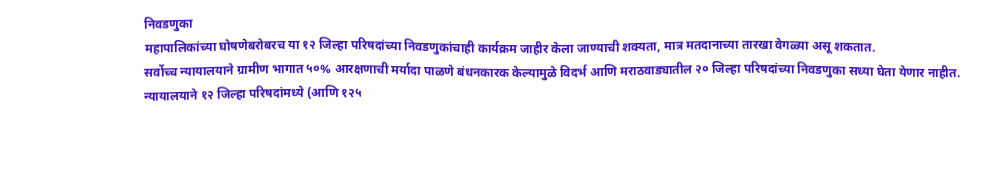निवडणुका
महापालिकांच्या घोषणेबरोबरच या १२ जिल्हा परिषदांच्या निवडणुकांचाही कार्यक्रम जाहीर केला जाण्याची शक्यता, मात्र मतदानाच्या तारखा वेगळ्या असू शकतात.
सर्वोच्च न्यायालयाने ग्रामीण भागात ५०% आरक्षणाची मर्यादा पाळणे बंधनकारक केल्यामुळे विदर्भ आणि मराठवाड्यातील २० जिल्हा परिषदांच्या निवडणुका सध्या घेता येणार नाहीत.
न्यायालयाने १२ जिल्हा परिषदांमध्ये (आणि १२५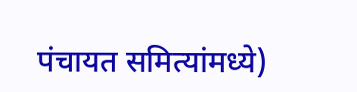पंचायत समित्यांमध्ये)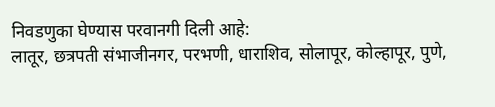निवडणुका घेण्यास परवानगी दिली आहे:
लातूर, छत्रपती संभाजीनगर, परभणी, धाराशिव, सोलापूर, कोल्हापूर, पुणे,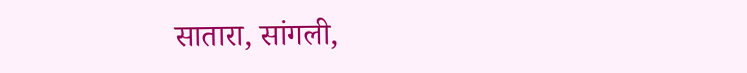सातारा, सांगली,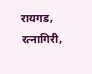रायगड, रत्नागिरी,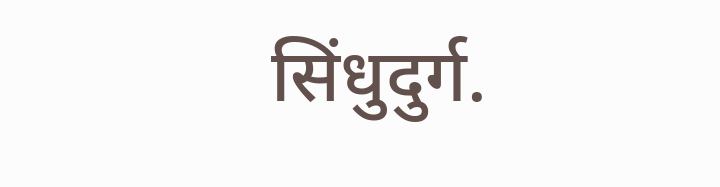सिंधुदुर्ग.